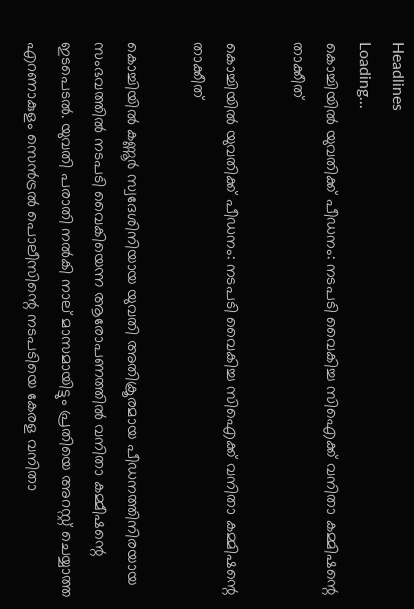Headlines
Loading...
കൊച്ചിയില്‍ യുവതിക്ക് പീഡനം: നടപടി വൈകിച്ച സിഐക്ക് വനിതാ കമ്മിഷന്റെ താക്കീത്

കൊച്ചിയില്‍ യുവതിക്ക് പീഡനം: നടപടി വൈകിച്ച സിഐക്ക് വനിതാ കമ്മിഷന്റെ താക്കീത്

കൊച്ചിയില്‍ കണ്ണൂര്‍ സ്വദേശിനിയായ യുവതി അതിക്രൂരമായ പീഡനത്തിനിരയായ സംഭവത്തില്‍ നടപടി വൈകിയെന്ന ആരോപണത്തില്‍ വനിതാ കമ്മീഷന്റെ ഇടപെടല്‍. യുവതി പരാതി നല്‍കി നാല് മാസമായിട്ടും പ്രതിയെ അറസ്റ്റ് ചെയ്യാത്ത എറണാകുളം സെന്‍ട്രല്‍ പൊലീസിന്റെ നടപടിയെ കേരള വനിതാ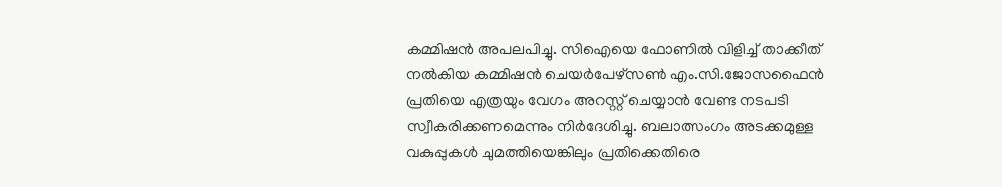കമ്മിഷന്‍ അപലപിച്ചു. സിഐയെ ഫോണില്‍ വിളിച്ച് താക്കീത് നല്‍കിയ കമ്മിഷന്‍ ചെയര്‍പേഴ്സണ്‍ എം.സി.ജോസഫൈന്‍ പ്രതിയെ എത്രയും വേഗം അറസ്റ്റ് ചെയ്യാന്‍ വേണ്ട നടപടി സ്വീകരിക്കണമെന്നും നിര്‍ദേശിച്ചു. ബലാത്സംഗം അടക്കമുള്ള വകുപ്പുകള്‍ ചുമത്തിയെങ്കിലും പ്രതിക്കെതിരെ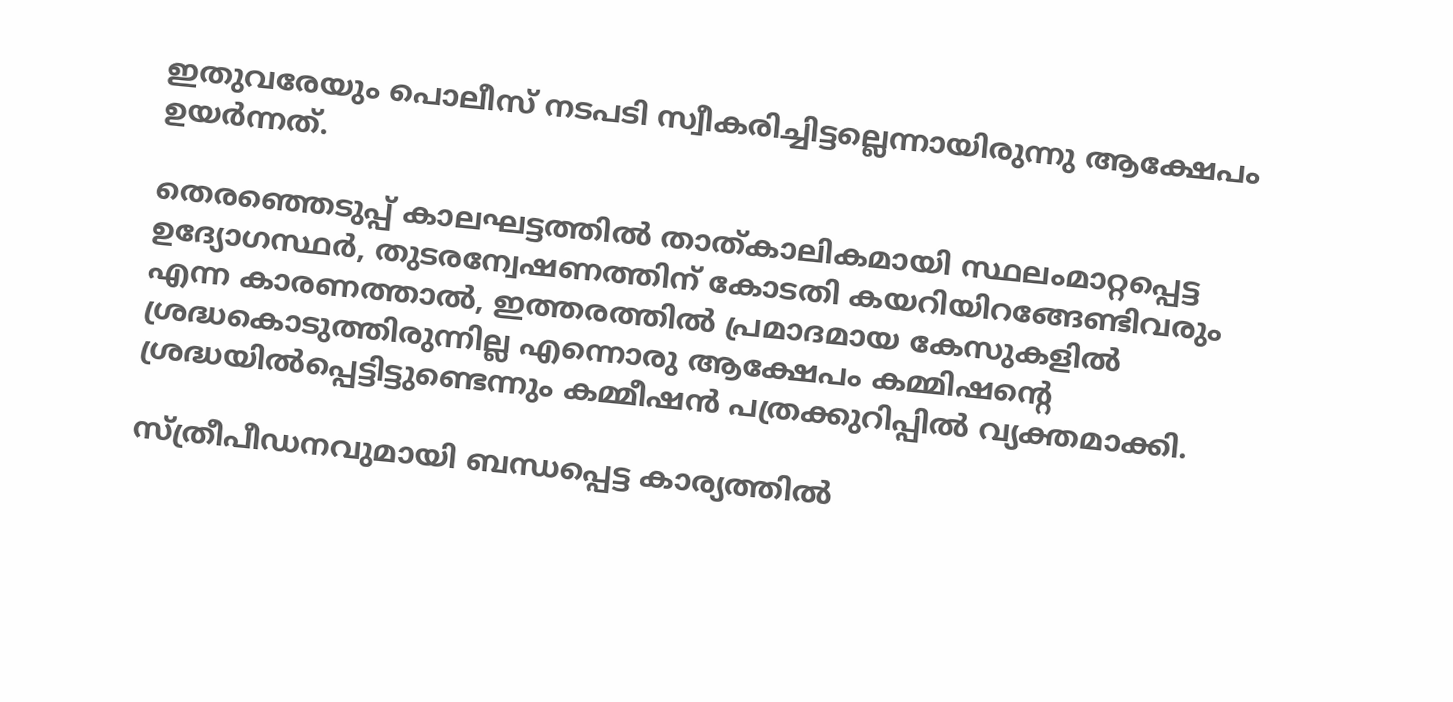ഇതുവരേയും പൊലീസ് നടപടി സ്വീകരിച്ചിട്ടല്ലെന്നായിരുന്നു ആക്ഷേപം ഉയര്‍ന്നത്.

തെരഞ്ഞെടുപ്പ് കാലഘട്ടത്തില്‍ താത്കാലികമായി സ്ഥലംമാറ്റപ്പെട്ട ഉദ്യോഗസ്ഥര്‍, തുടരന്വേഷണത്തിന് കോടതി കയറിയിറങ്ങേണ്ടിവരും എന്ന കാരണത്താല്‍, ഇത്തരത്തില്‍ പ്രമാദമായ കേസുകളില്‍ ശ്രദ്ധകൊടുത്തിരുന്നില്ല എന്നൊരു ആക്ഷേപം കമ്മിഷന്റെ ശ്രദ്ധയില്‍പ്പെട്ടിട്ടുണ്ടെന്നും കമ്മീഷന്‍ പത്രക്കുറിപ്പില്‍ വ്യക്തമാക്കി.

സ്ത്രീപീഡനവുമായി ബന്ധപ്പെട്ട കാര്യത്തില്‍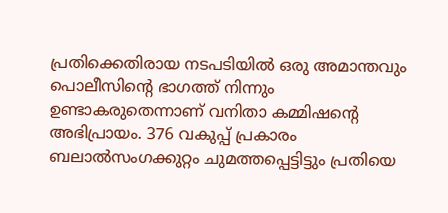പ്രതിക്കെതിരായ നടപടിയില്‍ ഒരു അമാന്തവും പൊലീസിന്റെ ഭാഗത്ത് നിന്നും ഉണ്ടാകരുതെന്നാണ് വനിതാ കമ്മിഷന്റെ അഭിപ്രായം. 376 വകുപ്പ് പ്രകാരം ബലാല്‍സംഗക്കുറ്റം ചുമത്തപ്പെട്ടിട്ടും പ്രതിയെ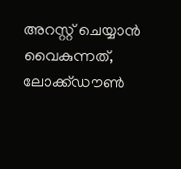അറസ്റ്റ് ചെയ്യാന്‍ വൈകുന്നത്, ലോക്ക്ഡൗണ്‍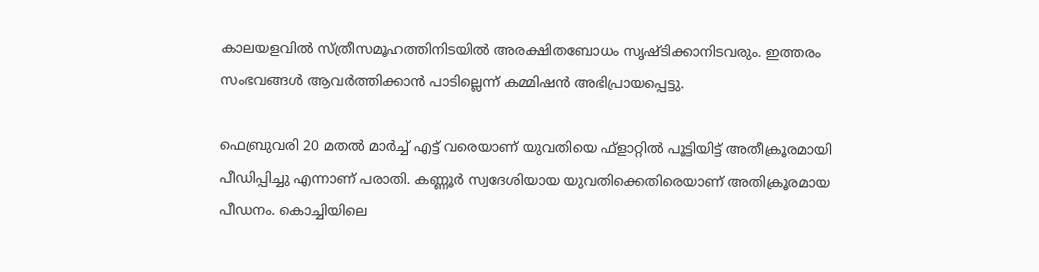കാലയളവില്‍ സ്ത്രീസമൂഹത്തിനിടയില്‍ അരക്ഷിതബോധം സൃഷ്ടിക്കാനിടവരും. ഇത്തരം സംഭവങ്ങള്‍ ആവര്‍ത്തിക്കാന്‍ പാടില്ലെന്ന് കമ്മിഷന്‍ അഭിപ്രായപ്പെട്ടു.

ഫെബ്രുവരി 20 മതല്‍ മാര്‍ച്ച് എട്ട് വരെയാണ് യുവതിയെ ഫ്‌ളാറ്റില്‍ പൂട്ടിയിട്ട് അതീക്രൂരമായി പീഡിപ്പിച്ചു എന്നാണ് പരാതി. കണ്ണൂര്‍ സ്വദേശിയായ യുവതിക്കെതിരെയാണ് അതിക്രൂരമായ പീഡനം. കൊച്ചിയിലെ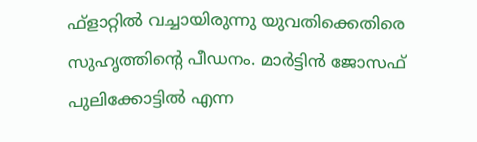ഫ്‌ളാറ്റില്‍ വച്ചായിരുന്നു യുവതിക്കെതിരെ സുഹൃത്തിന്റെ പീഡനം. മാര്‍ട്ടിന്‍ ജോസഫ് പുലിക്കോട്ടില്‍ എന്ന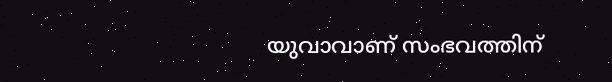യുവാവാണ് സംഭവത്തിന്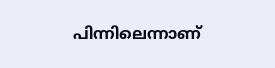പിന്നിലെന്നാണ്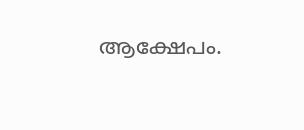ആക്ഷേപം.